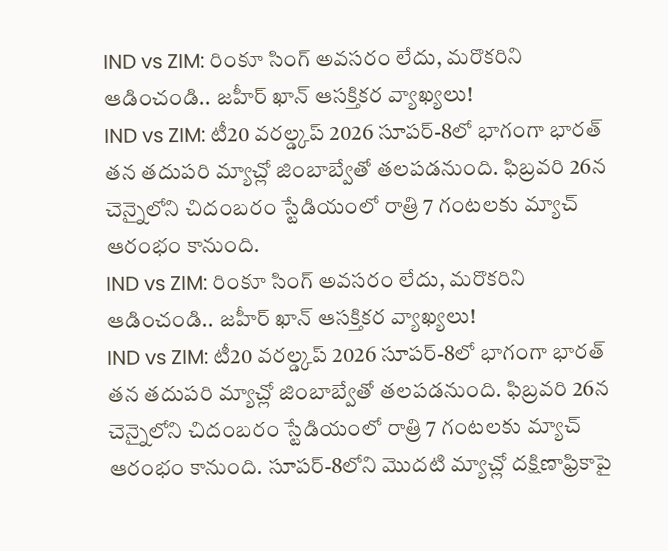IND vs ZIM: రింకూ సింగ్ అవసరం లేదు, మరొకరిని ఆడించండి.. జహీర్ ఖాన్ ఆసక్తికర వ్యాఖ్యలు!
IND vs ZIM: టీ20 వరల్డ్కప్ 2026 సూపర్-8లో భాగంగా భారత్ తన తదుపరి మ్యాచ్లో జింబాబ్వేతో తలపడనుంది. ఫిబ్రవరి 26న చెన్నైలోని చిదంబరం స్టేడియంలో రాత్రి 7 గంటలకు మ్యాచ్ ఆరంభం కానుంది.
IND vs ZIM: రింకూ సింగ్ అవసరం లేదు, మరొకరిని ఆడించండి.. జహీర్ ఖాన్ ఆసక్తికర వ్యాఖ్యలు!
IND vs ZIM: టీ20 వరల్డ్కప్ 2026 సూపర్-8లో భాగంగా భారత్ తన తదుపరి మ్యాచ్లో జింబాబ్వేతో తలపడనుంది. ఫిబ్రవరి 26న చెన్నైలోని చిదంబరం స్టేడియంలో రాత్రి 7 గంటలకు మ్యాచ్ ఆరంభం కానుంది. సూపర్-8లోని మొదటి మ్యాచ్లో దక్షిణాఫ్రికాపై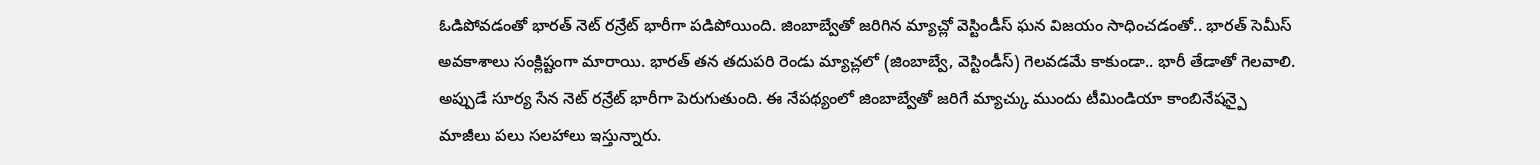ఓడిపోవడంతో భారత్ నెట్ రన్రేట్ భారీగా పడిపోయింది. జింబాబ్వేతో జరిగిన మ్యాచ్లో వెస్టిండీస్ ఘన విజయం సాధించడంతో.. భారత్ సెమీస్ అవకాశాలు సంక్లిష్టంగా మారాయి. భారత్ తన తదుపరి రెండు మ్యాచ్లలో (జింబాబ్వే, వెస్టిండీస్) గెలవడమే కాకుండా.. భారీ తేడాతో గెలవాలి. అప్పుడే సూర్య సేన నెట్ రన్రేట్ భారీగా పెరుగుతుంది. ఈ నేపథ్యంలో జింబాబ్వేతో జరిగే మ్యాచ్కు ముందు టీమిండియా కాంబినేషన్పై మాజీలు పలు సలహాలు ఇస్తున్నారు.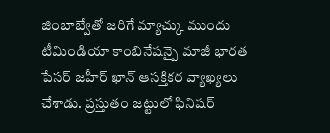జింబాబ్వేతో జరిగే మ్యాచ్కు ముందు టీమిండియా కాంబినేషన్పై మాజీ భారత పేసర్ జహీర్ ఖాన్ ఆసక్తికర వ్యాఖ్యలు చేశాడు. ప్రస్తుతం జట్టులో ఫినిషర్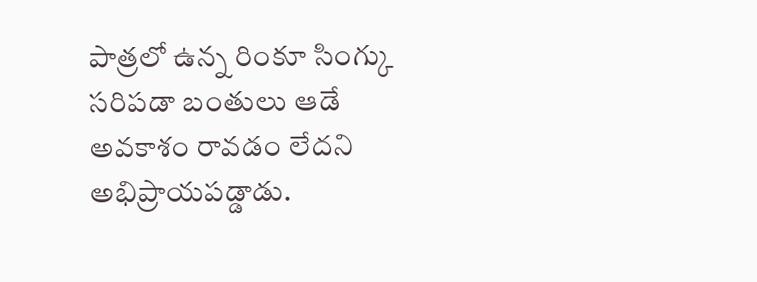పాత్రలో ఉన్న రింకూ సింగ్కు సరిపడా బంతులు ఆడే అవకాశం రావడం లేదని అభిప్రాయపడ్డాడు.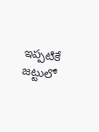ఇప్పటికే జట్టులో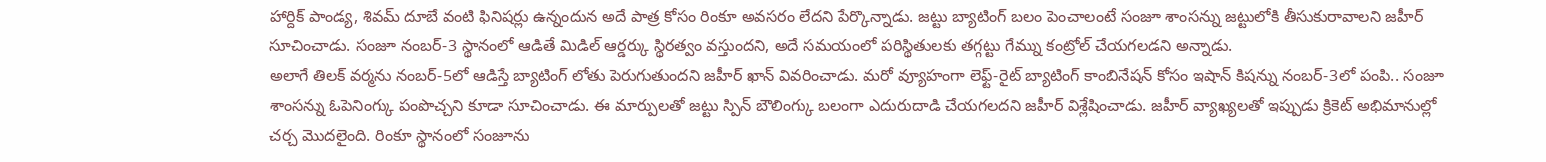హార్దిక్ పాండ్య, శివమ్ దూబే వంటి ఫినిషర్లు ఉన్నందున అదే పాత్ర కోసం రింకూ అవసరం లేదని పేర్కొన్నాడు. జట్టు బ్యాటింగ్ బలం పెంచాలంటే సంజూ శాంసన్ను జట్టులోకి తీసుకురావాలని జహీర్ సూచించాడు. సంజూ నంబర్-3 స్థానంలో ఆడితే మిడిల్ ఆర్డర్కు స్థిరత్వం వస్తుందని, అదే సమయంలో పరిస్థితులకు తగ్గట్టు గేమ్ను కంట్రోల్ చేయగలడని అన్నాడు.
అలాగే తిలక్ వర్మను నంబర్-5లో ఆడిస్తే బ్యాటింగ్ లోతు పెరుగుతుందని జహీర్ ఖాన్ వివరించాడు. మరో వ్యూహంగా లెఫ్ట్-రైట్ బ్యాటింగ్ కాంబినేషన్ కోసం ఇషాన్ కిషన్ను నంబర్-3లో పంపి.. సంజూ శాంసన్ను ఓపెనింగ్కు పంపొచ్చని కూడా సూచించాడు. ఈ మార్పులతో జట్టు స్పిన్ బౌలింగ్కు బలంగా ఎదురుదాడి చేయగలదని జహీర్ విశ్లేషించాడు. జహీర్ వ్యాఖ్యలతో ఇప్పుడు క్రికెట్ అభిమానుల్లో చర్చ మొదలైంది. రింకూ స్థానంలో సంజూను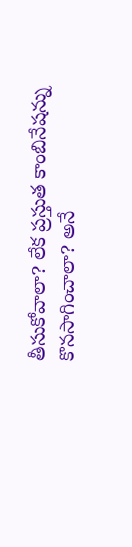తీసుకోవాలా? లేక ప్రస్తుత కాంబినేషన్ను కొనసాగించాలా? అనే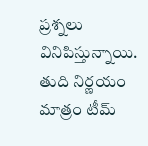ప్రశ్నలు వినిపిస్తున్నాయి. తుది నిర్ణయం మాత్రం టీమ్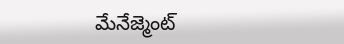మేనేజ్మెంట్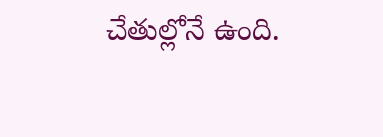చేతుల్లోనే ఉంది.